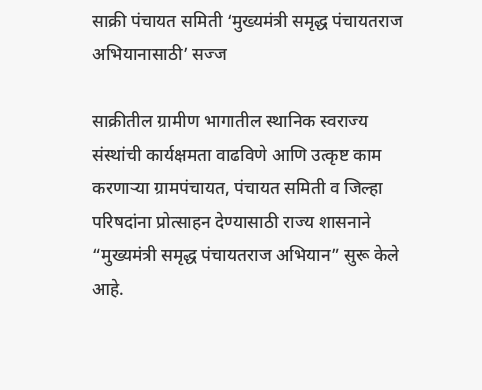साक्री पंचायत समिती ‘मुख्यमंत्री समृद्ध पंचायतराज अभियानासाठी’ सज्ज

साक्रीतील ग्रामीण भागातील स्थानिक स्वराज्य संस्थांची कार्यक्षमता वाढविणे आणि उत्कृष्ट काम करणाऱ्या ग्रामपंचायत, पंचायत समिती व जिल्हा परिषदांना प्रोत्साहन देण्यासाठी राज्य शासनाने “मुख्यमंत्री समृद्ध पंचायतराज अभियान” सुरू केले आहे.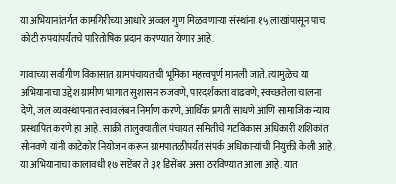या अभियानांतर्गत कामगिरीच्या आधारे अव्वल गुण मिळवणाऱ्या संस्थांना १५ लाखांपासून पाच कोटी रुपयांपर्यंतचे पारितोषिक प्रदान करण्यात येणार आहे.

गावाच्या सर्वांगीण विकासात ग्रामपंचायतची भूमिका महत्त्वपूर्ण मानली जाते. त्यामुळेच या अभियानाचा उद्देश ग्रामीण भागात सुशासन रुजवणे, पारदर्शकता वाढवणे, स्वच्छतेला चालना देणे, जल व्यवस्थापनात स्वावलंबन निर्माण करणे, आर्थिक प्रगती साधणे आणि सामाजिक न्याय प्रस्थापित करणे हा आहे. साक्री तालुक्यातील पंचायत समितीचे गटविकास अधिकारी शशिकांत सोनवणे यांनी काटेकोर नियोजन करून ग्रामपातळीपर्यंत संपर्क अधिकाऱ्यांची नियुक्ती केली आहे. या अभियानाचा कालावधी १७ सप्टेंबर ते ३१ डिसेंबर असा ठरविण्यात आला आहे. यात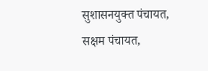सुशासनयुक्त पंचायत, सक्षम पंचायत,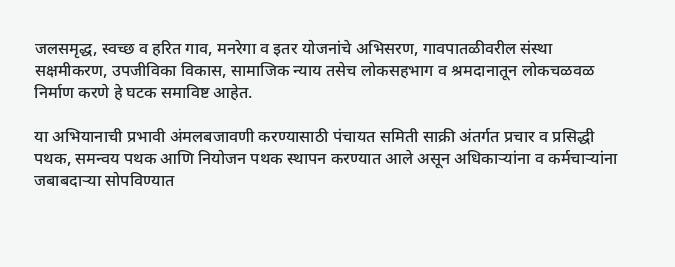जलसमृद्ध, स्वच्छ व हरित गाव, मनरेगा व इतर योजनांचे अभिसरण, गावपातळीवरील संस्था सक्षमीकरण, उपजीविका विकास, सामाजिक न्याय तसेच लोकसहभाग व श्रमदानातून लोकचळवळ निर्माण करणे हे घटक समाविष्ट आहेत.

या अभियानाची प्रभावी अंमलबजावणी करण्यासाठी पंचायत समिती साक्री अंतर्गत प्रचार व प्रसिद्धी पथक, समन्वय पथक आणि नियोजन पथक स्थापन करण्यात आले असून अधिकाऱ्यांना व कर्मचाऱ्यांना जबाबदाऱ्या सोपविण्यात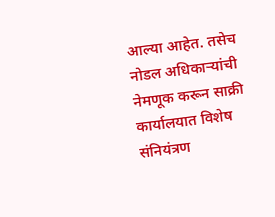आल्या आहेत. तसेच नोडल अधिकाऱ्यांची नेमणूक करून साक्री कार्यालयात विशेष संनियंत्रण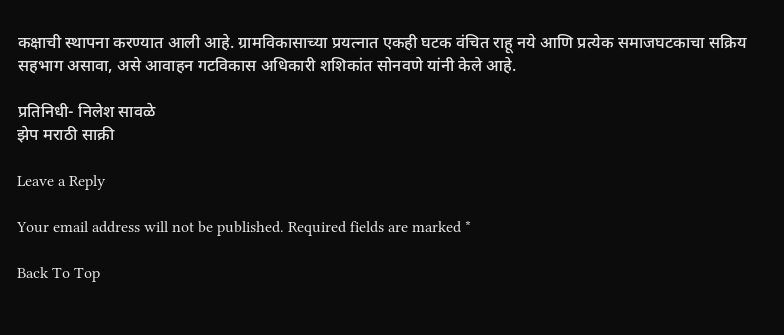कक्षाची स्थापना करण्यात आली आहे. ग्रामविकासाच्या प्रयत्नात एकही घटक वंचित राहू नये आणि प्रत्येक समाजघटकाचा सक्रिय सहभाग असावा, असे आवाहन गटविकास अधिकारी शशिकांत सोनवणे यांनी केले आहे.

प्रतिनिधी- निलेश सावळे
झेप मराठी साक्री

Leave a Reply

Your email address will not be published. Required fields are marked *

Back To Top